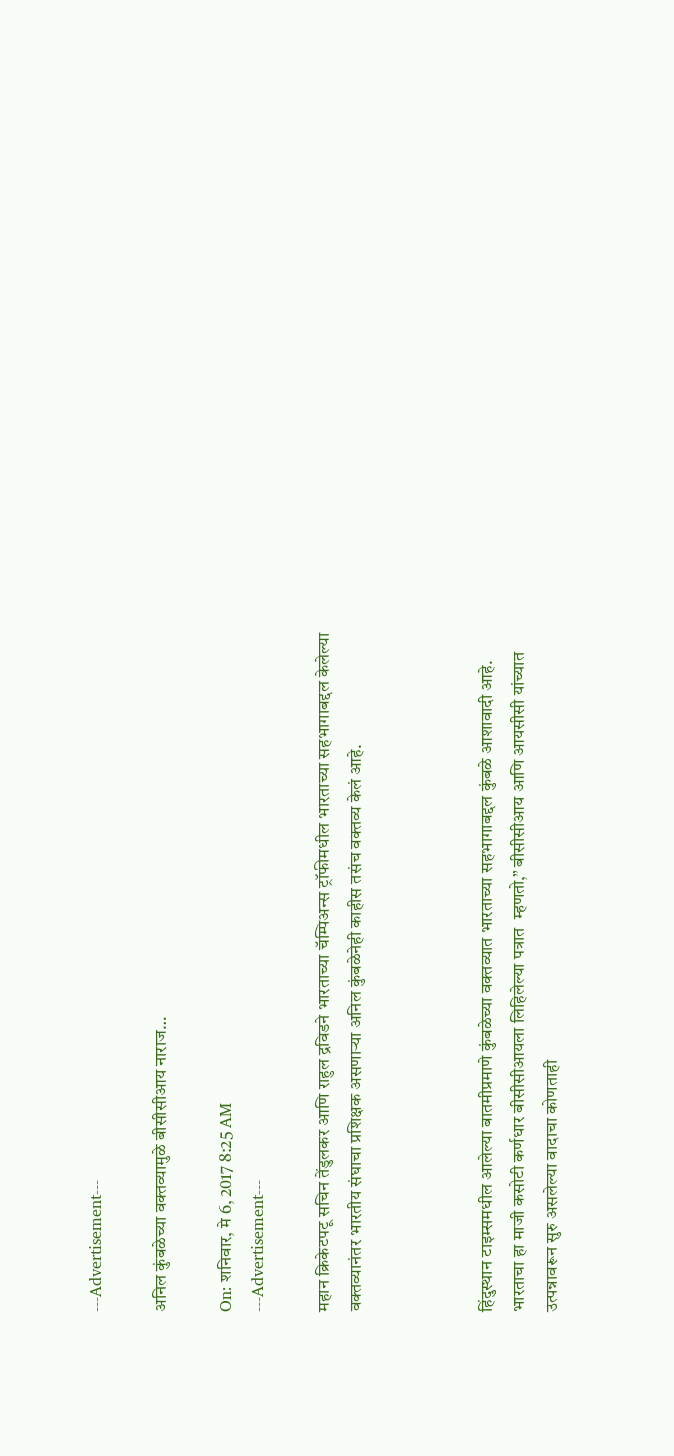---Advertisement---

अनिल कुंबळेच्या वक्तव्यामुळे बीसीसीआय नाराज…

On: शनिवार, मे 6, 2017 8:25 AM
---Advertisement---

महान क्रिकेटपटू सचिन तेंडुलकर आणि राहुल द्रविडने भारताच्या चॅम्पिअन्स ट्रॉफीमधील भारताच्या सहभागाबद्दल केलेल्या वक्तव्यानंतर भारतीय संघाचा प्रशिक्षक असणाऱ्या अनिल कुंबळेनेही काहीस तसंच वक्तव्य केलं आहे.



हिंदुस्थान टाइम्समधील आलेल्या बातमीप्रमाणे कुंबळेच्या वक्तव्यात भारताच्या सहभागाबद्दल कुंबळे आशावादी आहे. भारताचा हा माजी कसोटी कर्णधार बीसीसीआयला लिहिलेल्या पत्रात  म्हणतो,” बीसीसीआय आणि आयसीसी यांच्यात उत्पन्नावरून सुरु असलेल्या वादाचा कोणताही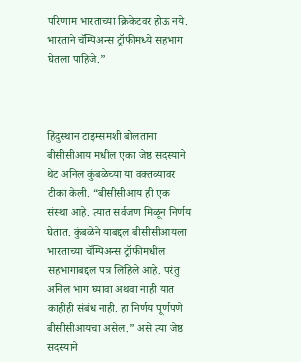परिणाम भारताच्या क्रिकेटवर होऊ नये. भारताने चॅम्पिअन्स ट्रॉफीमध्ये सहभाग घेतला पाहिजे.”



हिंदुस्थान टाइम्समशी बोलताना बीसीसीआय मधील एका जेष्ठ सदस्याने थेट अनिल कुंबळेच्या या वक्तव्यावर टीका केली. “बीसीसीआय ही एक संस्था आहे. त्यात सर्वजण मिळून निर्णय घेतात. कुंबळेने याबद्दल बीसीसीआयला भारताच्या चॅम्पिअन्स ट्रॉफीमधील सहभागाबद्दल पत्र लिहिले आहे. परंतु अनिल भाग घ्यावा अथवा नाही यात काहीही संबंध नाही. हा निर्णय पूर्णपणे बीसीसीआयचा असेल.” असे त्या जेष्ठ सदस्याने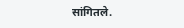सांगितले.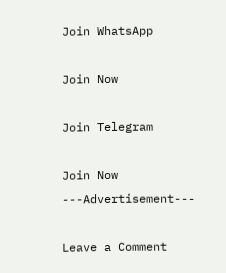Join WhatsApp

Join Now

Join Telegram

Join Now
---Advertisement---

Leave a Comment